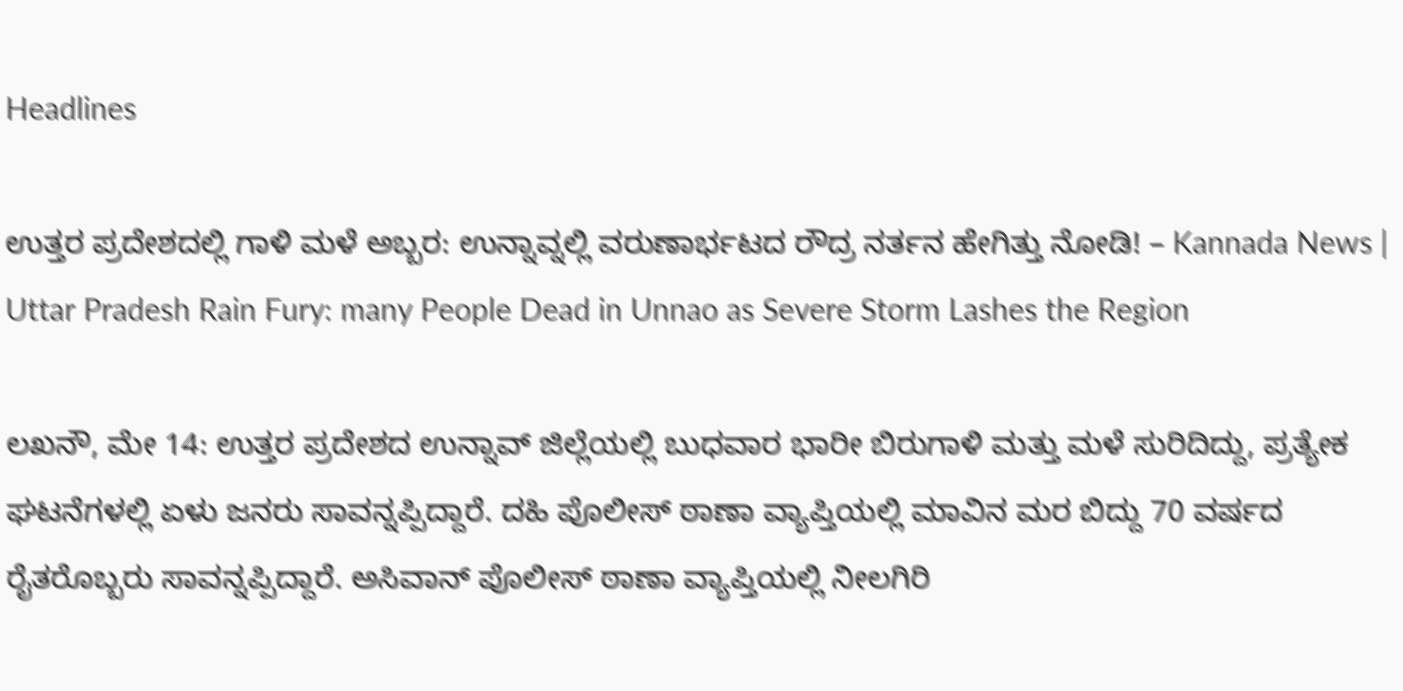Headlines

ಉತ್ತರ ಪ್ರದೇಶದಲ್ಲಿ ಗಾಳಿ ಮಳೆ ಅಬ್ಬರ: ಉನ್ನಾವ್ನಲ್ಲಿ ವರುಣಾರ್ಭಟದ ರೌದ್ರ ನರ್ತನ ಹೇಗಿತ್ತು ನೋಡಿ! – Kannada News | Uttar Pradesh Rain Fury: many People Dead in Unnao as Severe Storm Lashes the Region

ಲಖನೌ, ಮೇ 14: ಉತ್ತರ ಪ್ರದೇಶದ ಉನ್ನಾವ್ ಜಿಲ್ಲೆಯಲ್ಲಿ ಬುಧವಾರ ಭಾರೀ ಬಿರುಗಾಳಿ ಮತ್ತು ಮಳೆ ಸುರಿದಿದ್ದು, ಪ್ರತ್ಯೇಕ ಘಟನೆಗಳಲ್ಲಿ ಏಳು ಜನರು ಸಾವನ್ನಪ್ಪಿದ್ದಾರೆ. ದಹಿ ಪೊಲೀಸ್ ಠಾಣಾ ವ್ಯಾಪ್ತಿಯಲ್ಲಿ ಮಾವಿನ ಮರ ಬಿದ್ದು 70 ವರ್ಷದ ರೈತರೊಬ್ಬರು ಸಾವನ್ನಪ್ಪಿದ್ದಾರೆ. ಅಸಿವಾನ್ ಪೊಲೀಸ್ ಠಾಣಾ ವ್ಯಾಪ್ತಿಯಲ್ಲಿ ನೀಲಗಿರಿ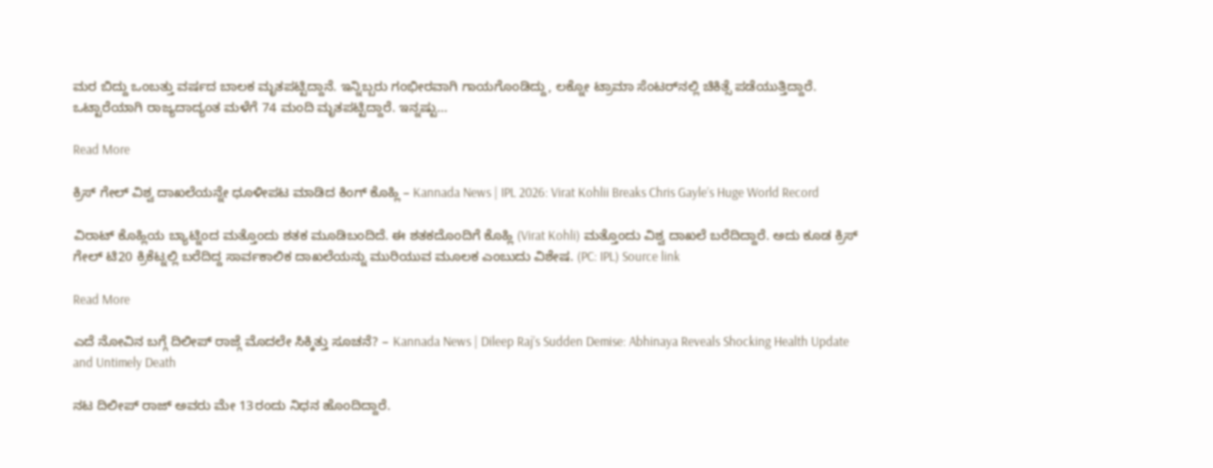ಮರ ಬಿದ್ದು ಒಂಬತ್ತು ವರ್ಷದ ಬಾಲಕ ಮೃತಪಟ್ಟಿದ್ದಾನೆ. ಇನ್ನಿಬ್ಬರು ಗಂಭೀರವಾಗಿ ಗಾಯಗೊಂಡಿದ್ದು, ಲಕ್ನೋ ಟ್ರಾಮಾ ಸೆಂಟರ್‌ನಲ್ಲಿ ಚಿಕಿತ್ಸೆ ಪಡೆಯುತ್ತಿದ್ದಾರೆ. ಒಟ್ಟಾರೆಯಾಗಿ ರಾಜ್ಯದಾದ್ಯಂತ ಮಳೆಗೆ 74 ಮಂದಿ ಮೃತಪಟ್ಟಿದ್ದಾರೆ. ಇನ್ನಷ್ಟು…

Read More

ಕ್ರಿಸ್ ಗೇಲ್ ವಿಶ್ವ ದಾಖಲೆಯನ್ನೇ ಧೂಳೀಪಟ ಮಾಡಿದ ಕಿಂಗ್ ಕೊಹ್ಲಿ – Kannada News | IPL 2026: Virat Kohlii Breaks Chris Gayle’s Huge World Record

ವಿರಾಟ್ ಕೊಹ್ಲಿಯ ಬ್ಯಾಟ್ನಿಂದ ಮತ್ತೊಂದು ಶತಕ ಮೂಡಿಬಂದಿದೆ. ಈ ಶತಕದೊಂದಿಗೆ ಕೊಹ್ಲಿ (Virat Kohli) ಮತ್ತೊಂದು ವಿಶ್ವ ದಾಖಲೆ ಬರೆದಿದ್ದಾರೆ. ಅದು ಕೂಡ ಕ್ರಿಸ್ ಗೇಲ್ ಟಿ20 ಕ್ರಿಕೆಟ್ನಲ್ಲಿ ಬರೆದಿದ್ದ ಸಾರ್ವಕಾಲಿಕ ದಾಖಲೆಯನ್ನು ಮುರಿಯುವ ಮೂಲಕ ಎಂಬುದು ವಿಶೇಷ. (PC: IPL) Source link

Read More

ಎದೆ ನೋವಿನ ಬಗ್ಗೆ ದಿಲೀಪ್ ರಾಜ್ಗೆ ಮೊದಲೇ ಸಿಕ್ಕಿತ್ತು ಸೂಚನೆ? – Kannada News | Dileep Raj’s Sudden Demise: Abhinaya Reveals Shocking Health Update and Untimely Death

ನಟ ದಿಲೀಪ್ ರಾಜ್ ಅವರು ಮೇ 13ರಂದು ನಿಧನ ಹೊಂದಿದ್ದಾರೆ.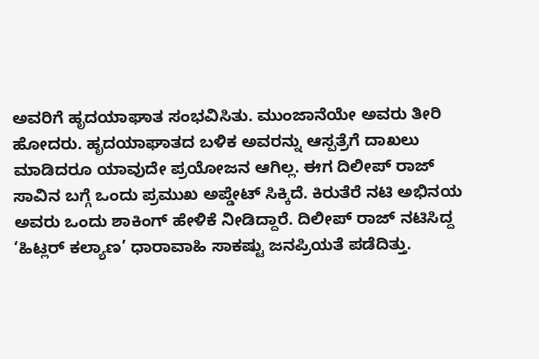ಅವರಿಗೆ ಹೃದಯಾಘಾತ ಸಂಭವಿಸಿತು. ಮುಂಜಾನೆಯೇ ಅವರು ತೀರಿ ಹೋದರು. ಹೃದಯಾಘಾತದ ಬಳಿಕ ಅವರನ್ನು ಆಸ್ಪತ್ರೆಗೆ ದಾಖಲು ಮಾಡಿದರೂ ಯಾವುದೇ ಪ್ರಯೋಜನ ಆಗಿಲ್ಲ. ಈಗ ದಿಲೀಪ್ ರಾಜ್ ಸಾವಿನ ಬಗ್ಗೆ ಒಂದು ಪ್ರಮುಖ ಅಪ್ಡೇಟ್ ಸಿಕ್ಕಿದೆ. ಕಿರುತೆರೆ ನಟಿ ಅಭಿನಯ ಅವರು ಒಂದು ಶಾಕಿಂಗ್ ಹೇಳಿಕೆ ನೀಡಿದ್ದಾರೆ. ದಿಲೀಪ್ ರಾಜ್ ನಟಿಸಿದ್ದ ‘ಹಿಟ್ಲರ್ ಕಲ್ಯಾಣ’ ಧಾರಾವಾಹಿ ಸಾಕಷ್ಟು ಜನಪ್ರಿಯತೆ ಪಡೆದಿತ್ತು.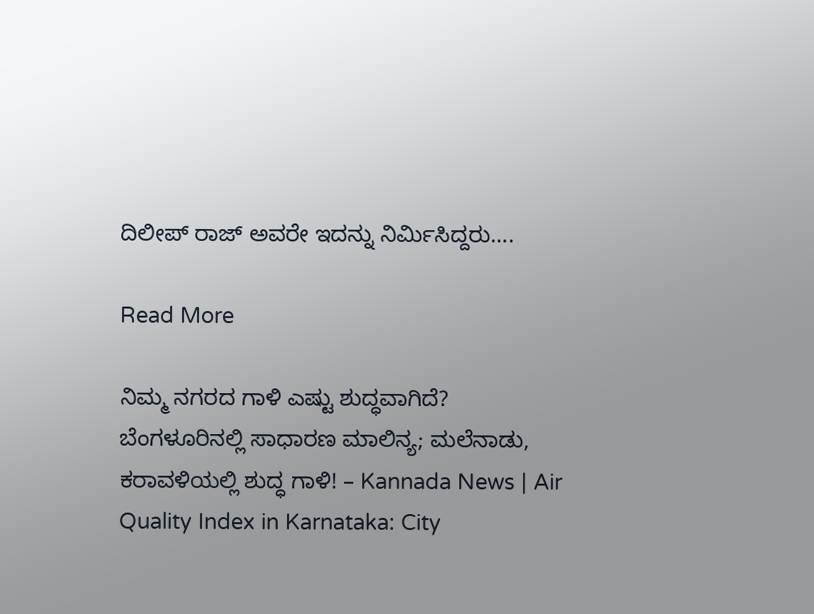ದಿಲೀಪ್ ರಾಜ್ ಅವರೇ ಇದನ್ನು ನಿರ್ಮಿಸಿದ್ದರು….

Read More

ನಿಮ್ಮ ನಗರದ ಗಾಳಿ ಎಷ್ಟು ಶುದ್ಧವಾಗಿದೆ? ಬೆಂಗಳೂರಿನಲ್ಲಿ ಸಾಧಾರಣ ಮಾಲಿನ್ಯ; ಮಲೆನಾಡು, ಕರಾವಳಿಯಲ್ಲಿ ಶುದ್ಧ ಗಾಳಿ! – Kannada News | Air Quality Index in Karnataka: City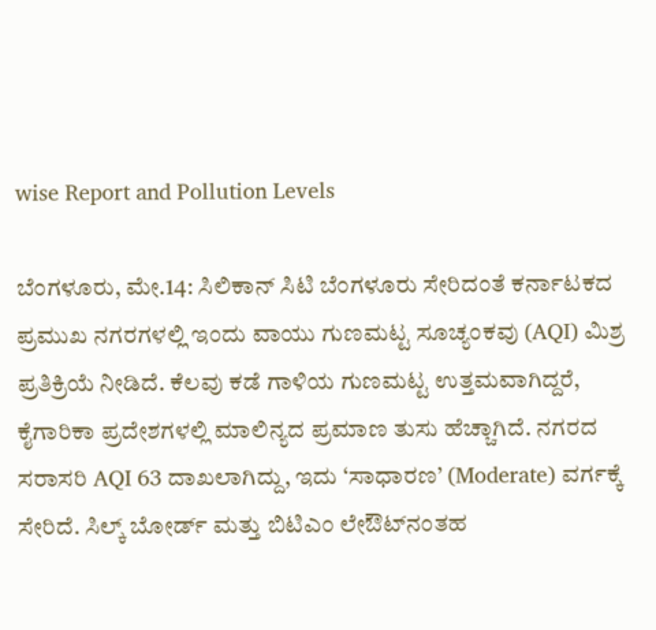wise Report and Pollution Levels

ಬೆಂಗಳೂರು, ಮೇ.14: ಸಿಲಿಕಾನ್ ಸಿಟಿ ಬೆಂಗಳೂರು ಸೇರಿದಂತೆ ಕರ್ನಾಟಕದ ಪ್ರಮುಖ ನಗರಗಳಲ್ಲಿ ಇಂದು ವಾಯು ಗುಣಮಟ್ಟ ಸೂಚ್ಯಂಕವು (AQI) ಮಿಶ್ರ ಪ್ರತಿಕ್ರಿಯೆ ನೀಡಿದೆ. ಕೆಲವು ಕಡೆ ಗಾಳಿಯ ಗುಣಮಟ್ಟ ಉತ್ತಮವಾಗಿದ್ದರೆ, ಕೈಗಾರಿಕಾ ಪ್ರದೇಶಗಳಲ್ಲಿ ಮಾಲಿನ್ಯದ ಪ್ರಮಾಣ ತುಸು ಹೆಚ್ಚಾಗಿದೆ. ನಗರದ ಸರಾಸರಿ AQI 63 ದಾಖಲಾಗಿದ್ದು, ಇದು ‘ಸಾಧಾರಣ’ (Moderate) ವರ್ಗಕ್ಕೆ ಸೇರಿದೆ. ಸಿಲ್ಕ್ ಬೋರ್ಡ್ ಮತ್ತು ಬಿಟಿಎಂ ಲೇಔಟ್‌ನಂತಹ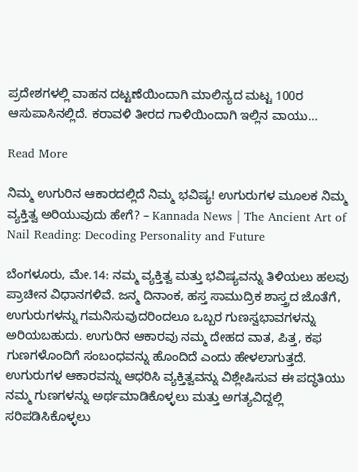ಪ್ರದೇಶಗಳಲ್ಲಿ ವಾಹನ ದಟ್ಟಣೆಯಿಂದಾಗಿ ಮಾಲಿನ್ಯದ ಮಟ್ಟ 100ರ ಆಸುಪಾಸಿನಲ್ಲಿದೆ. ಕರಾವಳಿ ತೀರದ ಗಾಳಿಯಿಂದಾಗಿ ಇಲ್ಲಿನ ವಾಯು…

Read More

ನಿಮ್ಮ ಉಗುರಿನ ಆಕಾರದಲ್ಲಿದೆ ನಿಮ್ಮ ಭವಿಷ್ಯ! ಉಗುರುಗಳ ಮೂಲಕ ನಿಮ್ಮ ವ್ಯಕ್ತಿತ್ವ ಅರಿಯುವುದು ಹೇಗೆ? – Kannada News | The Ancient Art of Nail Reading: Decoding Personality and Future

ಬೆಂಗಳೂರು, ಮೇ.14: ನಮ್ಮ ವ್ಯಕ್ತಿತ್ವ ಮತ್ತು ಭವಿಷ್ಯವನ್ನು ತಿಳಿಯಲು ಹಲವು ಪ್ರಾಚೀನ ವಿಧಾನಗಳಿವೆ. ಜನ್ಮ ದಿನಾಂಕ, ಹಸ್ತ ಸಾಮುದ್ರಿಕ ಶಾಸ್ತ್ರದ ಜೊತೆಗೆ, ಉಗುರುಗಳನ್ನು ಗಮನಿಸುವುದರಿಂದಲೂ ಒಬ್ಬರ ಗುಣಸ್ವಭಾವಗಳನ್ನು ಅರಿಯಬಹುದು. ಉಗುರಿನ ಆಕಾರವು ನಮ್ಮ ದೇಹದ ವಾತ, ಪಿತ್ತ, ಕಫ ಗುಣಗಳೊಂದಿಗೆ ಸಂಬಂಧವನ್ನು ಹೊಂದಿದೆ ಎಂದು ಹೇಳಲಾಗುತ್ತದೆ. ಉಗುರುಗಳ ಆಕಾರವನ್ನು ಆಧರಿಸಿ ವ್ಯಕ್ತಿತ್ವವನ್ನು ವಿಶ್ಲೇಷಿಸುವ ಈ ಪದ್ಧತಿಯು ನಮ್ಮ ಗುಣಗಳನ್ನು ಅರ್ಥಮಾಡಿಕೊಳ್ಳಲು ಮತ್ತು ಅಗತ್ಯವಿದ್ದಲ್ಲಿ ಸರಿಪಡಿಸಿಕೊಳ್ಳಲು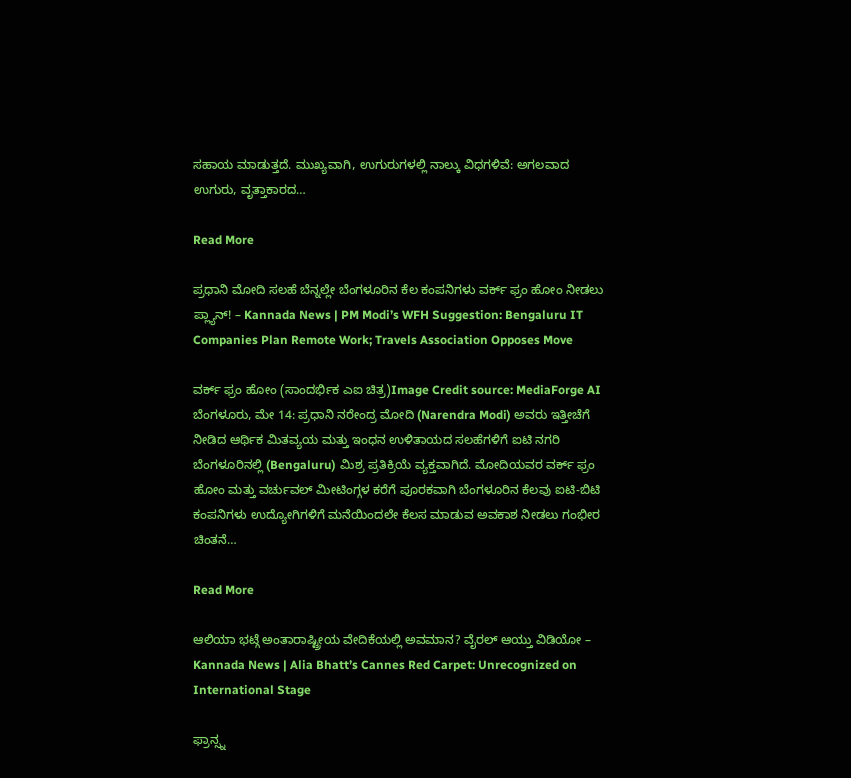ಸಹಾಯ ಮಾಡುತ್ತದೆ. ಮುಖ್ಯವಾಗಿ, ಉಗುರುಗಳಲ್ಲಿ ನಾಲ್ಕು ವಿಧಗಳಿವೆ: ಅಗಲವಾದ ಉಗುರು, ವೃತ್ತಾಕಾರದ…

Read More

ಪ್ರಧಾನಿ ಮೋದಿ ಸಲಹೆ ಬೆನ್ನಲ್ಲೇ ಬೆಂಗಳೂರಿನ ಕೆಲ ಕಂಪನಿಗಳು ವರ್ಕ್ ಫ್ರಂ ಹೋಂ ನೀಡಲು ಪ್ಲ್ಯಾನ್! – Kannada News | PM Modi’s WFH Suggestion: Bengaluru IT Companies Plan Remote Work; Travels Association Opposes Move

ವರ್ಕ್ ಫ್ರಂ ಹೋಂ (ಸಾಂದರ್ಭಿಕ ಎಐ ಚಿತ್ರ)Image Credit source: MediaForge AI ಬೆಂಗಳೂರು, ಮೇ 14: ಪ್ರಧಾನಿ ನರೇಂದ್ರ ಮೋದಿ (Narendra Modi) ಅವರು ಇತ್ತೀಚೆಗೆ ನೀಡಿದ ಆರ್ಥಿಕ ಮಿತವ್ಯಯ ಮತ್ತು ಇಂಧನ ಉಳಿತಾಯದ ಸಲಹೆಗಳಿಗೆ ಐಟಿ ನಗರಿ ಬೆಂಗಳೂರಿನಲ್ಲಿ (Bengaluru) ಮಿಶ್ರ ಪ್ರತಿಕ್ರಿಯೆ ವ್ಯಕ್ತವಾಗಿದೆ. ಮೋದಿಯವರ ವರ್ಕ್ ಫ್ರಂ ಹೋಂ ಮತ್ತು ವರ್ಚುವಲ್ ಮೀಟಿಂಗ್ಗಳ ಕರೆಗೆ ಪೂರಕವಾಗಿ ಬೆಂಗಳೂರಿನ ಕೆಲವು ಐಟಿ-ಬಿಟಿ ಕಂಪನಿಗಳು ಉದ್ಯೋಗಿಗಳಿಗೆ ಮನೆಯಿಂದಲೇ ಕೆಲಸ ಮಾಡುವ ಅವಕಾಶ ನೀಡಲು ಗಂಭೀರ ಚಿಂತನೆ…

Read More

ಆಲಿಯಾ ಭಟ್ಗೆ ಅಂತಾರಾಷ್ಟ್ರೀಯ ವೇದಿಕೆಯಲ್ಲಿ ಅವಮಾನ? ವೈರಲ್ ಆಯ್ತು ವಿಡಿಯೋ – Kannada News | Alia Bhatt’s Cannes Red Carpet: Unrecognized on International Stage

ಫ್ರಾನ್ಸ್ನ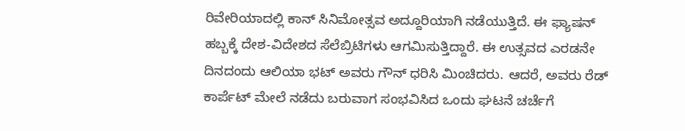ರಿವೇರಿಯಾದಲ್ಲಿ ಕಾನ್ ಸಿನಿಮೋತ್ಸವ ಅದ್ದೂರಿಯಾಗಿ ನಡೆಯುತ್ತಿದೆ. ಈ ಫ್ಯಾಷನ್ ಹಬ್ಬಕ್ಕೆ ದೇಶ-ವಿದೇಶದ ಸೆಲೆಬ್ರಿಟಿಗಳು ಆಗಮಿಸುತ್ತಿದ್ದಾರೆ. ಈ ಉತ್ಸವದ ಎರಡನೇ ದಿನದಂದು ಆಲಿಯಾ ಭಟ್ ಅವರು ಗೌನ್ ಧರಿಸಿ ಮಿಂಚಿದರು. ಆದರೆ, ಅವರು ರೆಡ್ ಕಾರ್ಪೆಟ್ ಮೇಲೆ ನಡೆದು ಬರುವಾಗ ಸಂಭವಿಸಿದ ಒಂದು ಘಟನೆ ಚರ್ಚೆಗೆ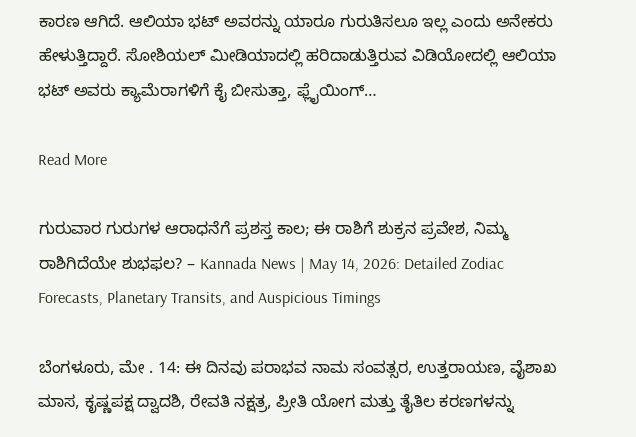ಕಾರಣ ಆಗಿದೆ. ಆಲಿಯಾ ಭಟ್ ಅವರನ್ನು ಯಾರೂ ಗುರುತಿಸಲೂ ಇಲ್ಲ ಎಂದು ಅನೇಕರು ಹೇಳುತ್ತಿದ್ದಾರೆ. ಸೋಶಿಯಲ್ ಮೀಡಿಯಾದಲ್ಲಿ ಹರಿದಾಡುತ್ತಿರುವ ವಿಡಿಯೋದಲ್ಲಿ ಆಲಿಯಾ ಭಟ್ ಅವರು ಕ್ಯಾಮೆರಾಗಳಿಗೆ ಕೈ ಬೀಸುತ್ತಾ, ಫ್ಲೈಯಿಂಗ್…

Read More

ಗುರುವಾರ ಗುರುಗಳ ಆರಾಧನೆಗೆ ಪ್ರಶಸ್ತ ಕಾಲ; ಈ ರಾಶಿಗೆ ಶುಕ್ರನ ಪ್ರವೇಶ, ನಿಮ್ಮ ರಾಶಿಗಿದೆಯೇ ಶುಭಫಲ? – Kannada News | May 14, 2026: Detailed Zodiac Forecasts, Planetary Transits, and Auspicious Timings

ಬೆಂಗಳೂರು, ಮೇ . 14: ಈ ದಿನವು ಪರಾಭವ ನಾಮ ಸಂವತ್ಸರ, ಉತ್ತರಾಯಣ, ವೈಶಾಖ ಮಾಸ, ಕೃಷ್ಣಪಕ್ಷ ದ್ವಾದಶಿ, ರೇವತಿ ನಕ್ಷತ್ರ, ಪ್ರೀತಿ ಯೋಗ ಮತ್ತು ತೈತಿಲ ಕರಣಗಳನ್ನು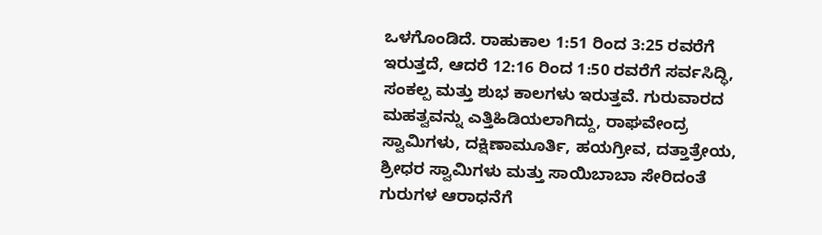ಒಳಗೊಂಡಿದೆ. ರಾಹುಕಾಲ 1:51 ರಿಂದ 3:25 ರವರೆಗೆ ಇರುತ್ತದೆ, ಆದರೆ 12:16 ರಿಂದ 1:50 ರವರೆಗೆ ಸರ್ವಸಿದ್ಧಿ, ಸಂಕಲ್ಪ ಮತ್ತು ಶುಭ ಕಾಲಗಳು ಇರುತ್ತವೆ. ಗುರುವಾರದ ಮಹತ್ವವನ್ನು ಎತ್ತಿಹಿಡಿಯಲಾಗಿದ್ದು, ರಾಘವೇಂದ್ರ ಸ್ವಾಮಿಗಳು, ದಕ್ಷಿಣಾಮೂರ್ತಿ, ಹಯಗ್ರೀವ, ದತ್ತಾತ್ರೇಯ, ಶ್ರೀಧರ ಸ್ವಾಮಿಗಳು ಮತ್ತು ಸಾಯಿಬಾಬಾ ಸೇರಿದಂತೆ ಗುರುಗಳ ಆರಾಧನೆಗೆ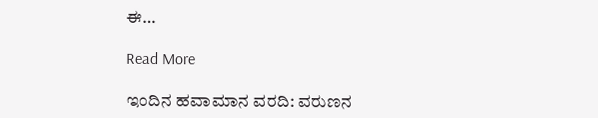ಈ…

Read More

ಇಂದಿನ ಹವಾಮಾನ ವರದಿ: ವರುಣನ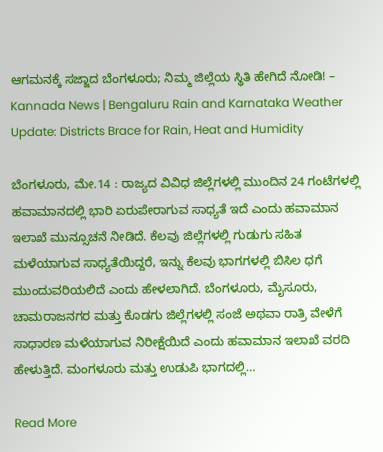ಆಗಮನಕ್ಕೆ ಸಜ್ಜಾದ ಬೆಂಗಳೂರು; ನಿಮ್ಮ ಜಿಲ್ಲೆಯ ಸ್ಥಿತಿ ಹೇಗಿದೆ ನೋಡಿ! – Kannada News | Bengaluru Rain and Karnataka Weather Update: Districts Brace for Rain, Heat and Humidity

ಬೆಂಗಳೂರು, ಮೇ.14 : ರಾಜ್ಯದ ವಿವಿಧ ಜಿಲ್ಲೆಗಳಲ್ಲಿ ಮುಂದಿನ 24 ಗಂಟೆಗಳಲ್ಲಿ ಹವಾಮಾನದಲ್ಲಿ ಭಾರಿ ಏರುಪೇರಾಗುವ ಸಾಧ್ಯತೆ ಇದೆ ಎಂದು ಹವಾಮಾನ ಇಲಾಖೆ ಮುನ್ಸೂಚನೆ ನೀಡಿದೆ. ಕೆಲವು ಜಿಲ್ಲೆಗಳಲ್ಲಿ ಗುಡುಗು ಸಹಿತ ಮಳೆಯಾಗುವ ಸಾಧ್ಯತೆಯಿದ್ದರೆ, ಇನ್ನು ಕೆಲವು ಭಾಗಗಳಲ್ಲಿ ಬಿಸಿಲ ಧಗೆ ಮುಂದುವರಿಯಲಿದೆ ಎಂದು ಹೇಳಲಾಗಿದೆ. ಬೆಂಗಳೂರು, ಮೈಸೂರು, ಚಾಮರಾಜನಗರ ಮತ್ತು ಕೊಡಗು ಜಿಲ್ಲೆಗಳಲ್ಲಿ ಸಂಜೆ ಅಥವಾ ರಾತ್ರಿ ವೇಳೆಗೆ ಸಾಧಾರಣ ಮಳೆಯಾಗುವ ನಿರೀಕ್ಷೆಯಿದೆ ಎಂದು ಹವಾಮಾನ ಇಲಾಖೆ ವರದಿ ಹೇಳುತ್ತಿದೆ. ಮಂಗಳೂರು ಮತ್ತು ಉಡುಪಿ ಭಾಗದಲ್ಲಿ…

Read More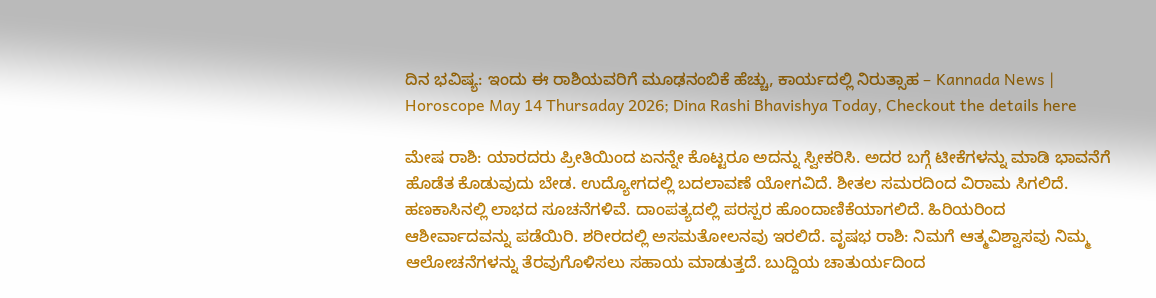ದಿನ ಭವಿಷ್ಯ: ಇಂದು ಈ ರಾಶಿಯವರಿಗೆ ಮೂಢನಂಬಿಕೆ ಹೆಚ್ಚು, ಕಾರ್ಯದಲ್ಲಿ ನಿರುತ್ಸಾಹ – Kannada News | Horoscope May 14 Thursaday 2026; Dina Rashi Bhavishya Today, Checkout the details here

ಮೇಷ ರಾಶಿ: ಯಾರದರು ಪ್ರೀತಿಯಿಂದ ಏನನ್ನೇ ಕೊಟ್ಟರೂ ಅದನ್ನು ಸ್ವೀಕರಿಸಿ. ಅದರ ಬಗ್ಗೆ ಟೀಕೆಗಳನ್ನು ಮಾಡಿ ಭಾವನೆಗೆ ಹೊಡೆತ ಕೊಡುವುದು ಬೇಡ. ಉದ್ಯೋಗದಲ್ಲಿ ಬದಲಾವಣೆ ಯೋಗವಿದೆ. ಶೀತಲ ಸಮರದಿಂದ ವಿರಾಮ ಸಿಗಲಿದೆ. ಹಣಕಾಸಿನಲ್ಲಿ ಲಾಭದ ಸೂಚನೆಗಳಿವೆ. ದಾಂಪತ್ಯದಲ್ಲಿ ಪರಸ್ಪರ ಹೊಂದಾಣಿಕೆಯಾಗಲಿದೆ. ಹಿರಿಯರಿಂದ ಆಶೀರ್ವಾದವನ್ನು ಪಡೆಯಿರಿ. ಶರೀರದಲ್ಲಿ ಅಸಮತೋಲನವು ಇರಲಿದೆ. ವೃಷಭ ರಾಶಿ: ನಿಮಗೆ ಆತ್ಮವಿಶ್ವಾಸವು ನಿಮ್ಮ ಆಲೋಚನೆಗಳನ್ನು ತೆರವುಗೊಳಿಸಲು ಸಹಾಯ ಮಾಡುತ್ತದೆ. ಬುದ್ದಿಯ ಚಾತುರ್ಯದಿಂದ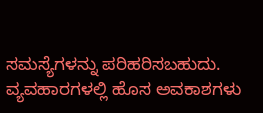ಸಮಸ್ಯೆಗಳನ್ನು ಪರಿಹರಿಸಬಹುದು. ವ್ಯವಹಾರಗಳಲ್ಲಿ ಹೊಸ ಅವಕಾಶಗಳು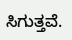ಸಿಗುತ್ತವೆ.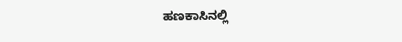ಹಣಕಾಸಿನಲ್ಲಿ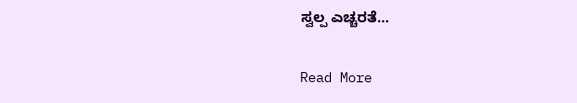ಸ್ವಲ್ಪ ಎಚ್ಚರತೆ…

Read More